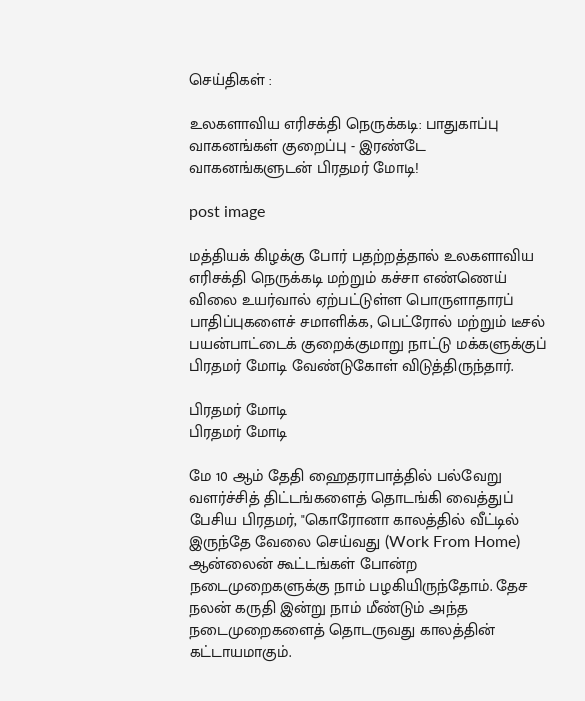செய்திகள் :

உலகளாவிய எரிசக்தி நெருக்கடி: பாதுகாப்பு வாகனங்கள் குறைப்பு - இரண்டே வாகனங்களுடன் பிரதமர் மோடி!

post image

மத்தியக் கிழக்கு போர் பதற்றத்தால் உலகளாவிய எரிசக்தி நெருக்கடி மற்றும் கச்சா எண்ணெய் விலை உயர்வால் ஏற்பட்டுள்ள பொருளாதாரப் பாதிப்புகளைச் சமாளிக்க, பெட்ரோல் மற்றும் டீசல் பயன்பாட்டைக் குறைக்குமாறு நாட்டு மக்களுக்குப் பிரதமர் மோடி வேண்டுகோள் விடுத்திருந்தார்.

பிரதமர் மோடி
பிரதமர் மோடி

மே 10 ஆம் தேதி ஹைதராபாத்தில் பல்வேறு வளர்ச்சித் திட்டங்களைத் தொடங்கி வைத்துப் பேசிய பிரதமர், "கொரோனா காலத்தில் வீட்டில் இருந்தே வேலை செய்வது (Work From Home) ஆன்லைன் கூட்டங்கள் போன்ற நடைமுறைகளுக்கு நாம் பழகியிருந்தோம். தேச நலன் கருதி இன்று நாம் மீண்டும் அந்த நடைமுறைகளைத் தொடருவது காலத்தின் கட்டாயமாகும்.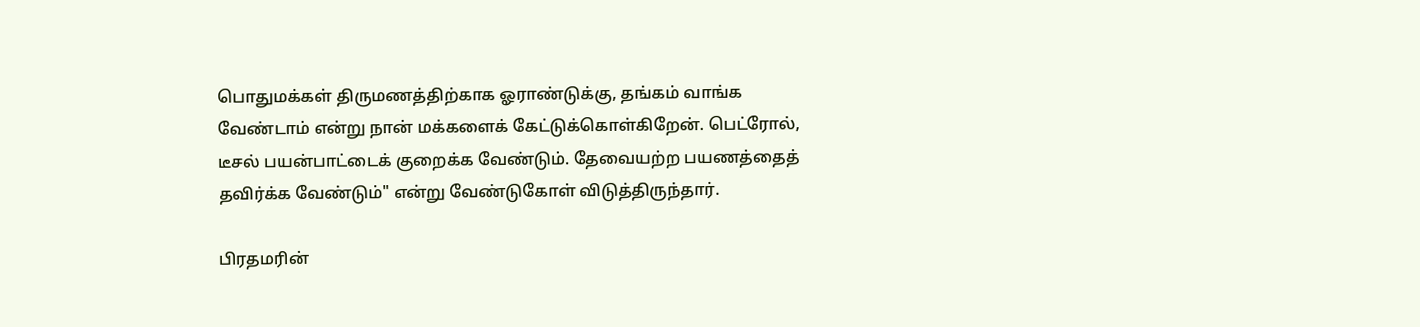பொதுமக்கள் திருமணத்திற்காக ஓராண்டுக்கு, தங்கம் வாங்க வேண்டாம் என்று நான் மக்களைக் கேட்டுக்கொள்கிறேன். பெட்ரோல், டீசல் பயன்பாட்டைக் குறைக்க வேண்டும். தேவையற்ற பயணத்தைத் தவிர்க்க வேண்டும்" என்று வேண்டுகோள் விடுத்திருந்தார்.

பிரதமரின்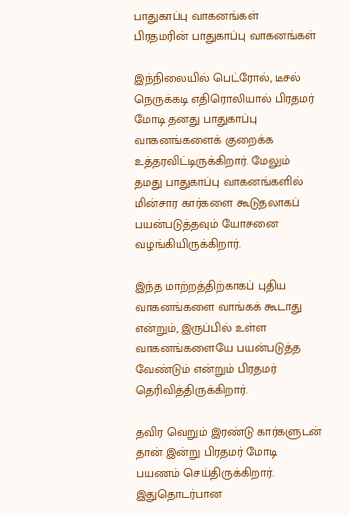பாதுகாப்பு வாகனங்கள்
பிரதமரின் பாதுகாப்பு வாகனங்கள்

இந்நிலையில் பெட்ரோல், டீசல் நெருக்கடி எதிரொலியால் பிரதமர் மோடி தனது பாதுகாப்பு வாகனங்களைக் குறைக்க உத்தரவிட்டிருக்கிறார். மேலும் தமது பாதுகாப்பு வாகனங்களில் மின்சார கார்களை கூடுதலாகப் பயன்படுத்தவும் யோசனை வழங்கியிருக்கிறார்.

இந்த மாற்றத்திற்காகப் புதிய வாகனங்களை வாங்கக் கூடாது என்றும், இருப்பில் உள்ள வாகனங்களையே பயன்படுத்த வேண்டும் என்றும் பிரதமர் தெரிவித்திருக்கிறார்.

தவிர வெறும் இரண்டு கார்களுடன் தான் இன்று பிரதமர் மோடி பயணம் செய்திருக்கிறார். இதுதொடர்பான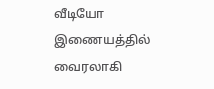வீடியோ இணையத்தில் வைரலாகி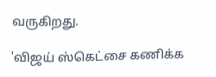வருகிறது.

'விஜய் ஸ்கெட்சை கணிக்க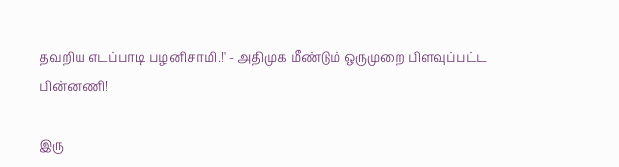தவறிய எடப்பாடி பழனிசாமி.!' - அதிமுக மீண்டும் ஒருமுறை பிளவுப்பட்ட பின்னணி!

இரு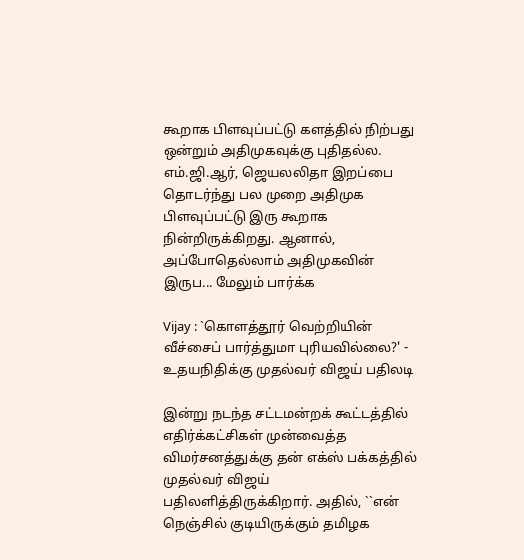கூறாக பிளவுப்பட்டு களத்தில் நிற்பது ஒன்றும் அதிமுகவுக்கு புதிதல்ல. எம்.ஜி.ஆர், ஜெயலலிதா இறப்பை தொடர்ந்து பல முறை அதிமுக பிளவுப்பட்டு இரு கூறாக நின்றிருக்கிறது. ஆனால், அப்போதெல்லாம் அதிமுகவின் இருப... மேலும் பார்க்க

Vijay : `கொளத்தூர் வெற்றியின் வீச்சைப் பார்த்துமா புரியவில்லை?' - உதயநிதிக்கு முதல்வர் விஜய் பதிலடி

இன்று நடந்த சட்டமன்றக் கூட்டத்தில் எதிர்க்கட்சிகள் முன்வைத்த விமர்சனத்துக்கு தன் எக்ஸ் பக்கத்தில் முதல்வர் விஜய் பதிலளித்திருக்கிறார். அதில், ``என் நெஞ்சில் குடியிருக்கும் தமிழக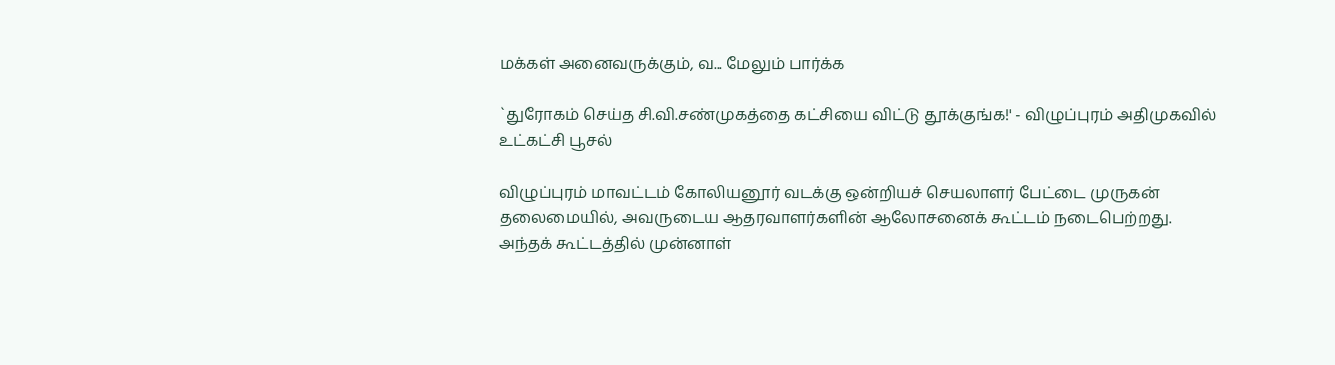மக்கள் அனைவருக்கும், வ... மேலும் பார்க்க

`துரோகம் செய்த சி.வி.சண்முகத்தை கட்சியை விட்டு தூக்குங்க!' - விழுப்புரம் அதிமுகவில் உட்கட்சி பூசல்

விழுப்புரம் மாவட்டம் கோலியனூர் வடக்கு ஒன்றியச் செயலாளர் பேட்டை முருகன் தலைமையில், அவருடைய ஆதரவாளர்களின் ஆலோசனைக் கூட்டம் நடைபெற்றது. அந்தக் கூட்டத்தில் முன்னாள்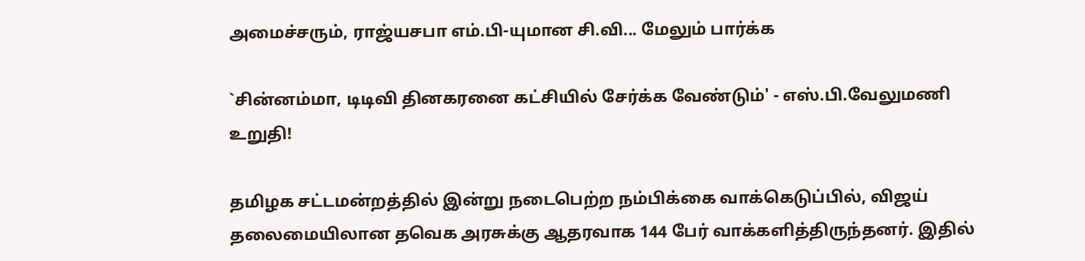அமைச்சரும், ராஜ்யசபா எம்.பி-யுமான சி.வி... மேலும் பார்க்க

`சின்னம்மா, டிடிவி தினகரனை கட்சியில் சேர்க்க வேண்டும்' - எஸ்.பி.வேலுமணி உறுதி!

தமிழக சட்டமன்றத்தில் இன்று நடைபெற்ற நம்பிக்கை வாக்கெடுப்பில், விஜய் தலைமையிலான தவெக அரசுக்கு ஆதரவாக 144 பேர் வாக்களித்திருந்தனர். இதில்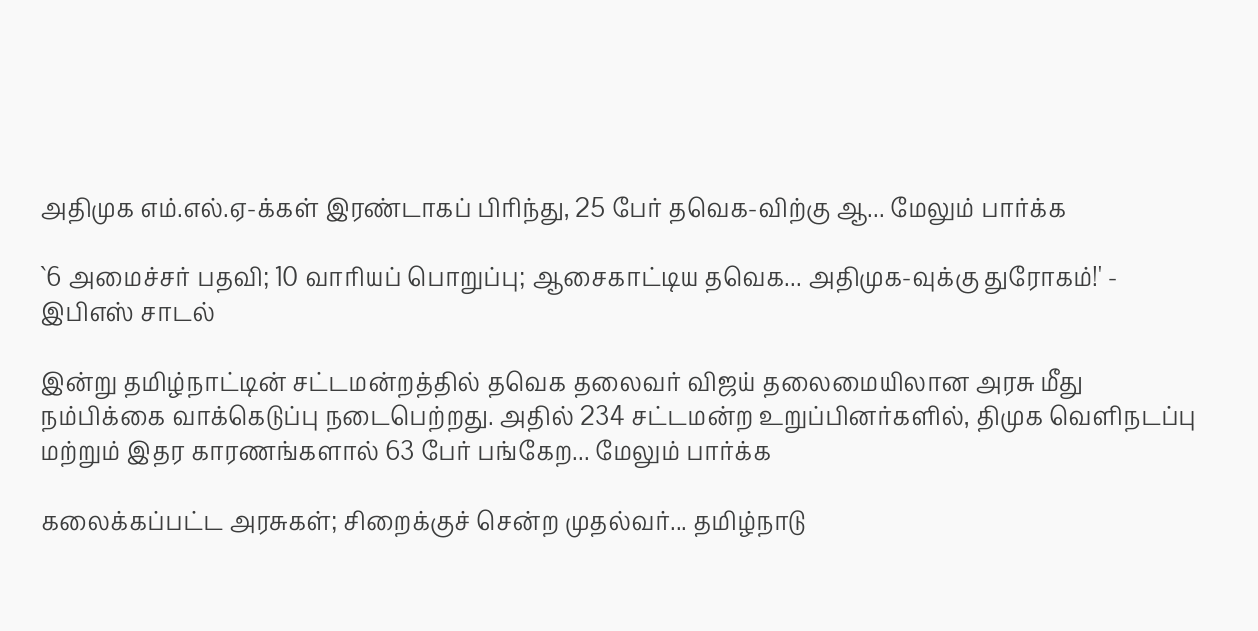அதிமுக எம்.எல்.ஏ-க்கள் இரண்டாகப் பிரிந்து, 25 பேர் தவெக-விற்கு ஆ... மேலும் பார்க்க

`6 அமைச்சர் பதவி; 10 வாரியப் பொறுப்பு; ஆசைகாட்டிய தவெக... அதிமுக-வுக்கு துரோகம்!' - இபிஎஸ் சாடல்

இன்று தமிழ்நாட்டின் சட்டமன்றத்தில் தவெக தலைவர் விஜய் தலைமையிலான அரசு மீது நம்பிக்கை வாக்கெடுப்பு நடைபெற்றது. அதில் 234 சட்டமன்ற உறுப்பினர்களில், திமுக வெளிநடப்பு மற்றும் இதர காரணங்களால் 63 பேர் பங்கேற... மேலும் பார்க்க

கலைக்கப்பட்ட அரசுகள்; சிறைக்குச் சென்ற முதல்வர்... தமிழ்நாடு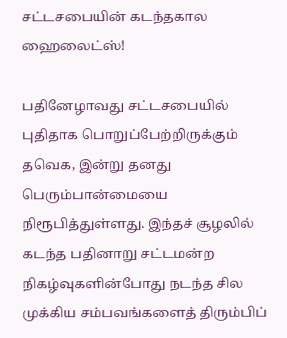சட்டசபையின் கடந்தகால ஹைலைட்ஸ்!

பதினேழாவது சட்டசபையில் புதிதாக பொறுப்பேற்றிருக்கும் தவெக, இன்று தனது பெரும்பான்மையை நிரூபித்துள்ளது. இந்தச் சூழலில் கடந்த பதினாறு சட்டமன்ற நிகழ்வுகளின்போது நடந்த சில முக்கிய சம்பவங்களைத் திரும்பிப்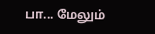பா... மேலும்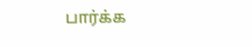பார்க்க